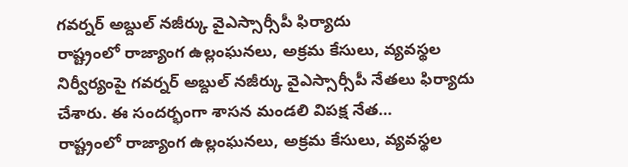గవర్నర్ అబ్దుల్ నజీర్కు వైఎస్సార్సీపీ ఫిర్యాదు
రాష్ట్రంలో రాజ్యాంగ ఉల్లంఘనలు, అక్రమ కేసులు, వ్యవస్థల నిర్వీర్యంపై గవర్నర్ అబ్దుల్ నజీర్కు వైఎస్సార్సీపీ నేతలు ఫిర్యాదు చేశారు. ఈ సందర్భంగా శాసన మండలి విపక్ష నేత…
రాష్ట్రంలో రాజ్యాంగ ఉల్లంఘనలు, అక్రమ కేసులు, వ్యవస్థల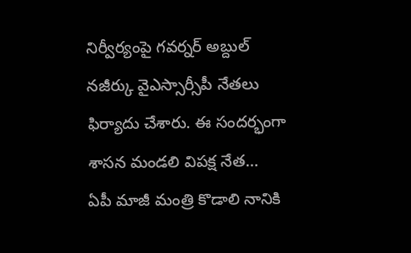నిర్వీర్యంపై గవర్నర్ అబ్దుల్ నజీర్కు వైఎస్సార్సీపీ నేతలు ఫిర్యాదు చేశారు. ఈ సందర్భంగా శాసన మండలి విపక్ష నేత…
ఏపీ మాజీ మంత్రి కొడాలి నానికి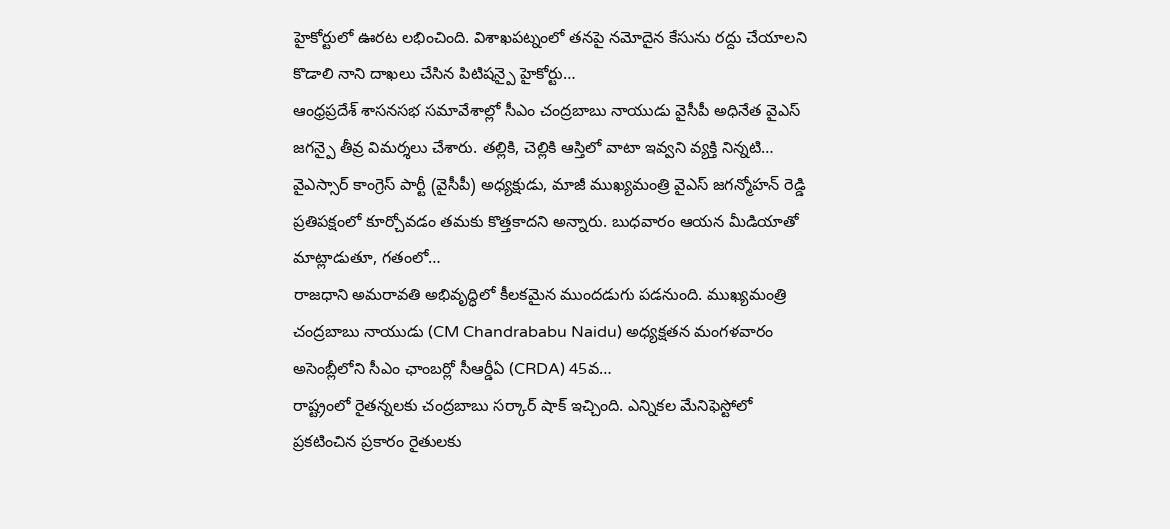హైకోర్టులో ఊరట లభించింది. విశాఖపట్నంలో తనపై నమోదైన కేసును రద్దు చేయాలని కొడాలి నాని దాఖలు చేసిన పిటిషన్పై హైకోర్టు…
ఆంధ్రప్రదేశ్ శాసనసభ సమావేశాల్లో సీఎం చంద్రబాబు నాయుడు వైసీపీ అధినేత వైఎస్ జగన్పై తీవ్ర విమర్శలు చేశారు. తల్లికి, చెల్లికి ఆస్తిలో వాటా ఇవ్వని వ్యక్తి నిన్నటి…
వైఎస్సార్ కాంగ్రెస్ పార్టీ (వైసీపీ) అధ్యక్షుడు, మాజీ ముఖ్యమంత్రి వైఎస్ జగన్మోహన్ రెడ్డి ప్రతిపక్షంలో కూర్చోవడం తమకు కొత్తకాదని అన్నారు. బుధవారం ఆయన మీడియాతో మాట్లాడుతూ, గతంలో…
రాజధాని అమరావతి అభివృద్ధిలో కీలకమైన ముందడుగు పడనుంది. ముఖ్యమంత్రి చంద్రబాబు నాయుడు (CM Chandrababu Naidu) అధ్యక్షతన మంగళవారం అసెంబ్లీలోని సీఎం ఛాంబర్లో సీఆర్డీఏ (CRDA) 45వ…
రాష్ట్రంలో రైతన్నలకు చంద్రబాబు సర్కార్ షాక్ ఇచ్చింది. ఎన్నికల మేనిఫెస్టోలో ప్రకటించిన ప్రకారం రైతులకు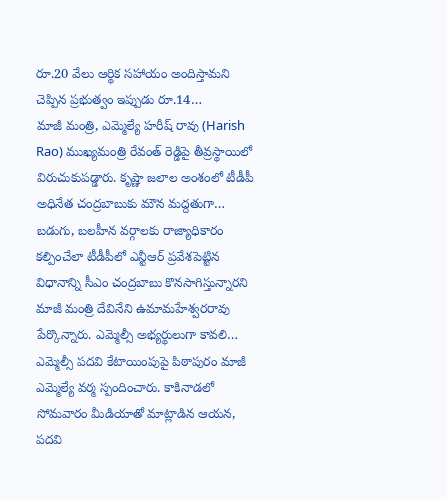రూ.20 వేలు ఆర్థిక సహాయం అందిస్తామని చెప్పిన ప్రభుత్వం ఇప్పుడు రూ.14…
మాజీ మంత్రి, ఎమ్మెల్యే హరీష్ రావు (Harish Rao) ముఖ్యమంత్రి రేవంత్ రెడ్డిపై తీవ్రస్థాయిలో విరుచుకుపడ్డారు. కృష్ణా జలాల అంశంలో టీడీపీ అధినేత చంద్రబాబుకు మౌన మద్దతుగా…
బడుగు, బలహీన వర్గాలకు రాజ్యాధికారం కల్పించేలా టీడీపీలో ఎన్టీఆర్ ప్రవేశపెట్టిన విధానాన్ని సీఎం చంద్రబాబు కొనసాగిస్తున్నారని మాజీ మంత్రి దేవినేని ఉమామహేశ్వరరావు పేర్కొన్నారు. ఎమ్మెల్సీ అభ్యర్థులుగా కావలి…
ఎమ్మెల్సీ పదవి కేటాయింపుపై పిఠాపురం మాజీ ఎమ్మెల్యే వర్మ స్పందించారు. కాకినాడలో సోమవారం మీడియాతో మాట్లాడిన ఆయన, పదవి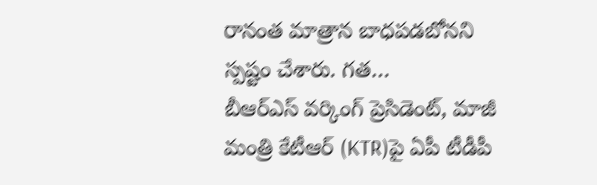రానంత మాత్రాన బాధపడబోనని స్పష్టం చేశారు. గత…
బీఆర్ఎస్ వర్కింగ్ ప్రెసిడెంట్, మాజీ మంత్రి కేటీఆర్ (KTR)పై ఏపీ టీడీపీ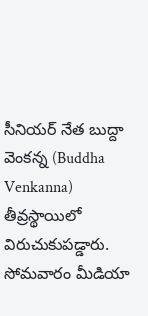సీనియర్ నేత బుద్దా వెంకన్న (Buddha Venkanna) తీవ్రస్థాయిలో విరుచుకుపడ్డారు. సోమవారం మీడియా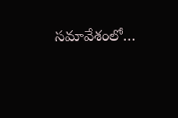సమావేశంలో…